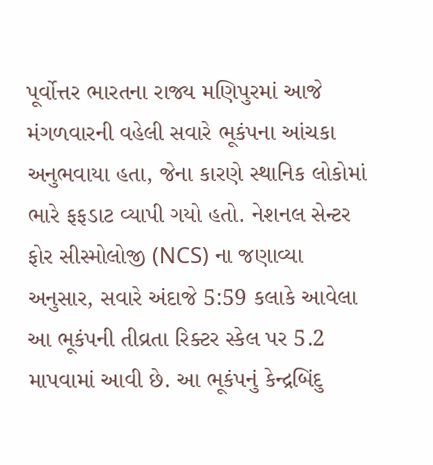પૂર્વોત્તર ભારતના રાજ્ય મણિપુરમાં આજે મંગળવારની વહેલી સવારે ભૂકંપના આંચકા અનુભવાયા હતા, જેના કારણે સ્થાનિક લોકોમાં ભારે ફફડાટ વ્યાપી ગયો હતો. નેશનલ સેન્ટર ફોર સીસ્મોલોજી (NCS) ના જણાવ્યા અનુસાર, સવારે અંદાજે 5:59 કલાકે આવેલા આ ભૂકંપની તીવ્રતા રિક્ટર સ્કેલ પર 5.2 માપવામાં આવી છે. આ ભૂકંપનું કેન્દ્રબિંદુ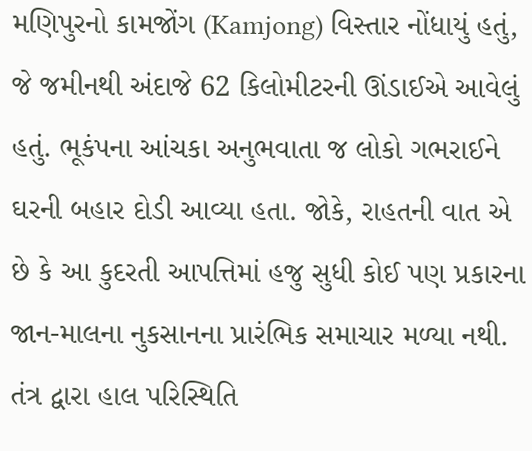મણિપુરનો કામજોંગ (Kamjong) વિસ્તાર નોંધાયું હતું, જે જમીનથી અંદાજે 62 કિલોમીટરની ઊંડાઈએ આવેલું હતું. ભૂકંપના આંચકા અનુભવાતા જ લોકો ગભરાઈને ઘરની બહાર દોડી આવ્યા હતા. જોકે, રાહતની વાત એ છે કે આ કુદરતી આપત્તિમાં હજુ સુધી કોઈ પણ પ્રકારના જાન-માલના નુકસાનના પ્રારંભિક સમાચાર મળ્યા નથી. તંત્ર દ્વારા હાલ પરિસ્થિતિ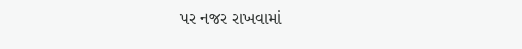પર નજર રાખવામાં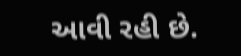આવી રહી છે.